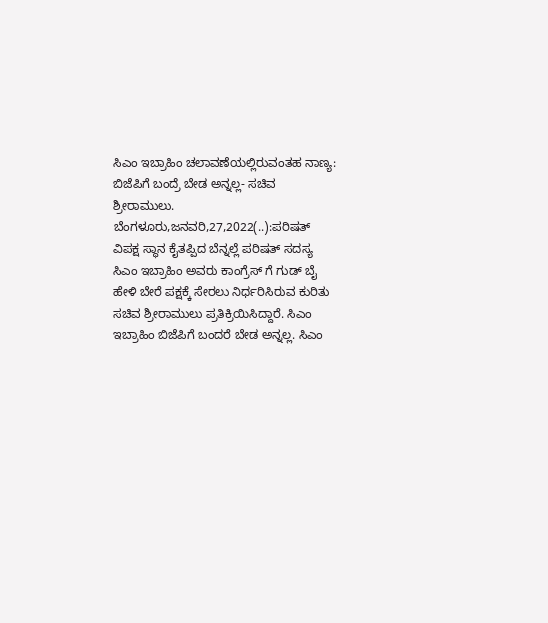ಸಿಎಂ ಇಬ್ರಾಹಿಂ ಚಲಾವಣೆಯಲ್ಲಿರುವಂತಹ ನಾಣ್ಯ: ಬಿಜೆಪಿಗೆ ಬಂದ್ರೆ ಬೇಡ ಅನ್ನಲ್ಲ- ಸಚಿವ ಶ್ರೀರಾಮುಲು. ಬೆಂಗಳೂರು,ಜನವರಿ,27,2022(..):ಪರಿಷತ್ ವಿಪಕ್ಷ ಸ್ಥಾನ ಕೈತಪ್ಪಿದ ಬೆನ್ನಲ್ಲೆ ಪರಿಷತ್ ಸದಸ್ಯ ಸಿಎಂ ಇಬ್ರಾಹಿಂ ಅವರು ಕಾಂಗ್ರೆಸ್ ಗೆ ಗುಡ್ ಬೈ ಹೇಳಿ ಬೇರೆ ಪಕ್ಷಕ್ಕೆ ಸೇರಲು ನಿರ್ಧರಿಸಿರುವ ಕುರಿತು ಸಚಿವ ಶ್ರೀರಾಮುಲು ಪ್ರತಿಕ್ರಿಯಿಸಿದ್ದಾರೆ. ಸಿಎಂ ಇಬ್ರಾಹಿಂ ಬಿಜೆಪಿಗೆ ಬಂದರೆ ಬೇಡ ಅನ್ನಲ್ಲ. ಸಿಎಂ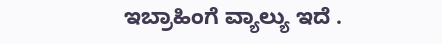ಇಬ್ರಾಹಿಂಗೆ ವ್ಯಾಲ್ಯು ಇದೆ .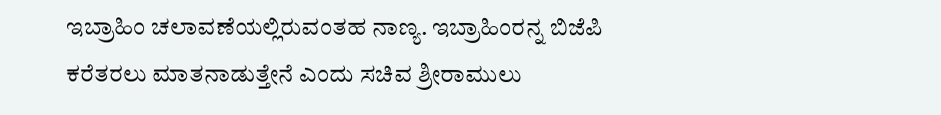ಇಬ್ರಾಹಿಂ ಚಲಾವಣೆಯಲ್ಲಿರುವಂತಹ ನಾಣ್ಯ. ಇಬ್ರಾಹಿಂರನ್ನ ಬಿಜೆಪಿ ಕರೆತರಲು ಮಾತನಾಡುತ್ತೇನೆ ಎಂದು ಸಚಿವ ಶ್ರೀರಾಮುಲು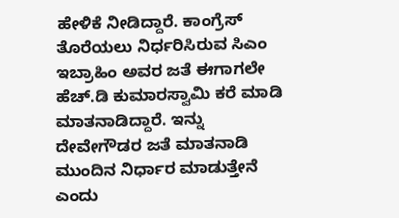ಹೇಳಿಕೆ ನೀಡಿದ್ದಾರೆ. ಕಾಂಗ್ರೆಸ್ ತೊರೆಯಲು ನಿರ್ಧರಿಸಿರುವ ಸಿಎಂ ಇಬ್ರಾಹಿಂ ಅವರ ಜತೆ ಈಗಾಗಲೇ ಹೆಚ್.ಡಿ ಕುಮಾರಸ್ವಾಮಿ ಕರೆ ಮಾಡಿ ಮಾತನಾಡಿದ್ದಾರೆ. ಇನ್ನು ದೇವೇಗೌಡರ ಜತೆ ಮಾತನಾಡಿ ಮುಂದಿನ ನಿರ್ಧಾರ ಮಾಡುತ್ತೇನೆ ಎಂದು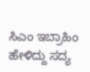ಸಿಎಂ ಇಬ್ರಾಹಿಂ ಹೇಳಿದ್ದು ಸದ್ಯ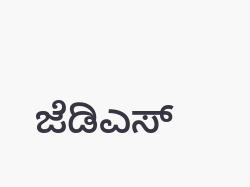ಜೆಡಿಎಸ್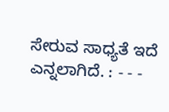ಸೇರುವ ಸಾಧ್ಯತೆ ಇದೆ ಎನ್ನಲಾಗಿದೆ. : - - -